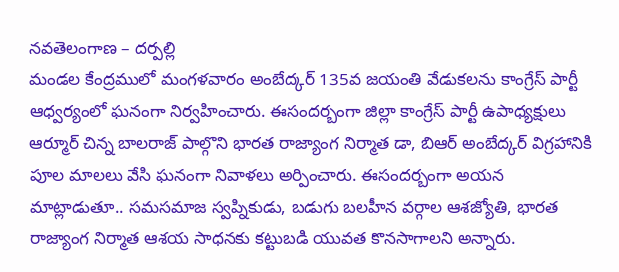నవతెలంగాణ – దర్పల్లి
మండల కేంద్రములో మంగళవారం అంబేద్కర్ 135వ జయంతి వేడుకలను కాంగ్రేస్ పార్టీ ఆధ్వర్యంలో ఘనంగా నిర్వహించారు. ఈసందర్బంగా జిల్లా కాంగ్రేస్ పార్టీ ఉపాధ్యక్షులు ఆర్మూర్ చిన్న బాలరాజ్ పాల్గొని భారత రాజ్యాంగ నిర్మాత డా, బిఆర్ అంబేద్కర్ విగ్రహానికి పూల మాలలు వేసి ఘనంగా నివాళలు అర్పించారు. ఈసందర్బంగా అయన మాట్లాడుతూ.. సమసమాజ స్వప్నికుడు, బడుగు బలహీన వర్గాల ఆశజ్యోతి, భారత రాజ్యాంగ నిర్మాత ఆశయ సాధనకు కట్టుబడి యువత కొనసాగాలని అన్నారు.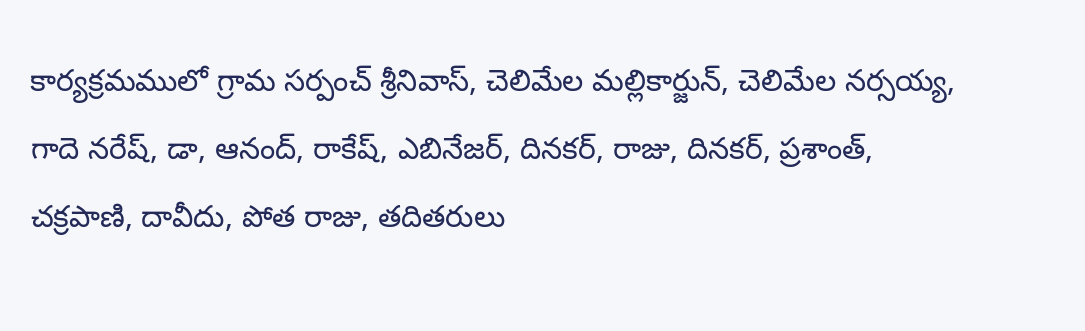కార్యక్రమములో గ్రామ సర్పంచ్ శ్రీనివాస్, చెలిమేల మల్లికార్జున్, చెలిమేల నర్సయ్య, గాదె నరేష్, డా, ఆనంద్, రాకేష్, ఎబినేజర్, దినకర్, రాజు, దినకర్, ప్రశాంత్, చక్రపాణి, దావీదు, పోత రాజు, తదితరులు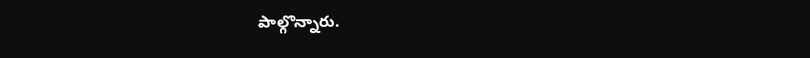పాల్గొన్నారు.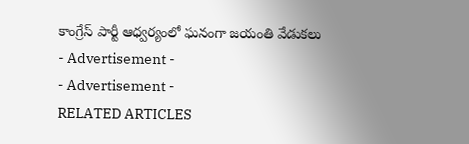కాంగ్రేస్ పార్టీ ఆధ్వర్యంలో ఘనంగా జయంతి వేడుకలు
- Advertisement -
- Advertisement -
RELATED ARTICLES